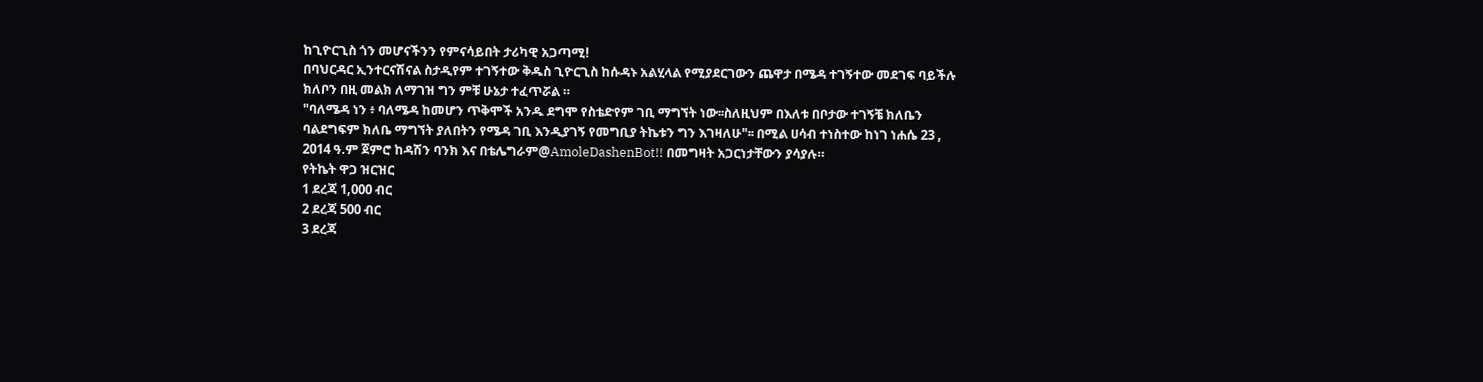ከጊዮርጊስ ጎን መሆናችንን የምናሳይበት ታሪካዊ አጋጣሚ!
በባህርዳር ኢንተርናሽናል ስታዲየም ተገኝተው ቅዱስ ጊዮርጊስ ከሱዳኑ አልሂላል የሚያደርገውን ጨዋታ በሜዳ ተገኝተው መደገፍ ባይችሉ ክለቦን በዚ መልክ ለማገዝ ግን ምቹ ሁኔታ ተፈጥሯል ።
"ባለሜዳ ነን ፥ ባለሜዳ ከመሆን ጥቅሞች አንዱ ደግሞ የስቴድየም ገቢ ማግኘት ነው፡፡ስለዚህም በእለቱ በቦታው ተገኝቼ ክለቤን ባልደግፍም ክለቤ ማግኘት ያለበትን የሜዳ ገቢ እንዲያገኝ የመግቢያ ትኬቱን ግን እገዛለሁ"፡፡ በሚል ሀሳብ ተነስተው ከነገ ነሐሴ 23 , 2014 ዓ.ም ጀምሮ ከዳሽን ባንክ እና በቴሌግራም@AmoleDashenBot!! በመግዛት አጋርነታቸውን ያሳያሉ።
የትኬት ዋጋ ዝርዝር
1 ደረጃ 1,000 ብር
2 ደረጃ 500 ብር
3 ደረጃ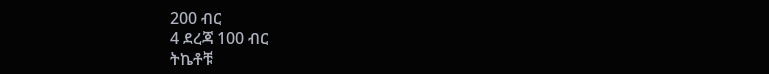200 ብር
4 ደረጃ 100 ብር
ትኬቶቹ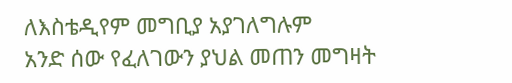ለእስቴዲየም መግቢያ አያገለግሉም
አንድ ሰው የፈለገውን ያህል መጠን መግዛት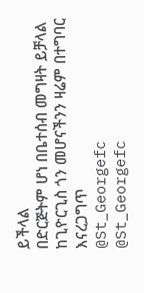ይችላል
በድርጅትም ሆነ በቤተሰብ መግዛት ይቻላል
ከጊዮርጊስ ጎን መሆናችንን ዛሬም በተግባር እናረጋግጥ
@St_Georgefc
@St_Georgefc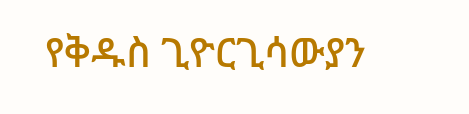የቅዱስ ጊዮርጊሳውያን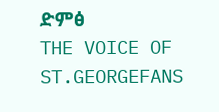ድምፅ
THE VOICE OF ST.GEORGEFANS